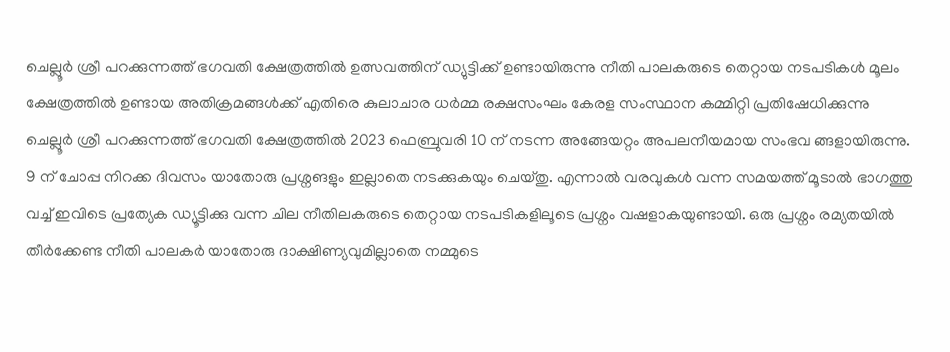ചെല്ലൂർ ശ്രീ പറക്കുന്നത്ത് ഭഗവതി ക്ഷേത്രത്തിൽ ഉത്സവത്തിന് ഡ്യുട്ടിക്ക് ഉണ്ടായിരുന്നു നീതി പാലകരുടെ തെറ്റായ നടപടികൾ മൂലം ക്ഷേത്രത്തിൽ ഉണ്ടായ അതിക്രമങ്ങൾക്ക് എതിരെ കുലാചാര ധർമ്മ രക്ഷസംഘം കേരള സംസ്ഥാന കമ്മിറ്റി പ്രതിഷേധിക്കുന്നു
ചെല്ലൂർ ശ്രീ പറക്കുന്നത്ത് ഭഗവതി ക്ഷേത്രത്തിൽ 2023 ഫെബ്രുവരി 10 ന് നടന്ന അങ്ങേയറ്റം അപലനീയമായ സംഭവ ങ്ങളായിരുന്നു.
9 ന് ചോപ്പ നിറക്ക ദിവസം യാതോരു പ്രശ്നങളും ഇല്ലാതെ നടക്കുകയും ചെയ്തു. എന്നാൽ വരവുകൾ വന്ന സമയത്ത് മൂടാൽ ഭാഗത്തു വച്ച് ഇവിടെ പ്രത്യേക ഡ്യൂട്ടിക്കു വന്ന ചില നീതിലകരുടെ തെറ്റായ നടപടികളിലൂടെ പ്രശ്നം വഷളാകയുണ്ടായി. ഒരു പ്രശ്നം രമ്യതയിൽ തീർക്കേണ്ട നീതി പാലകർ യാതോരു ദാക്ഷിണ്യവുമില്ലാതെ നമ്മുടെ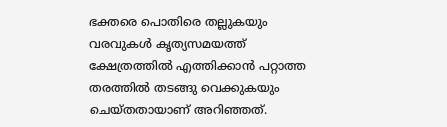ഭക്തരെ പൊതിരെ തല്ലുകയും വരവുകൾ കൃത്യസമയത്ത് ക്ഷേത്രത്തിൽ എത്തിക്കാൻ പറ്റാത്ത തരത്തിൽ തടങ്ങു വെക്കുകയും ചെയ്തതായാണ് അറിഞ്ഞത്.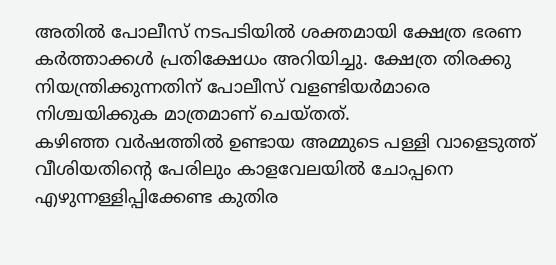അതിൽ പോലീസ് നടപടിയിൽ ശക്തമായി ക്ഷേത്ര ഭരണ കർത്താക്കൾ പ്രതിക്ഷേധം അറിയിച്ചു. ക്ഷേത്ര തിരക്കു നിയന്ത്രിക്കുന്നതിന് പോലീസ് വളണ്ടിയർമാരെ നിശ്ചയിക്കുക മാത്രമാണ് ചെയ്തത്.
കഴിഞ്ഞ വർഷത്തിൽ ഉണ്ടായ അമ്മുടെ പള്ളി വാളെടുത്ത് വീശിയതിന്റെ പേരിലും കാളവേലയിൽ ചോപ്പനെ എഴുന്നള്ളിപ്പിക്കേണ്ട കുതിര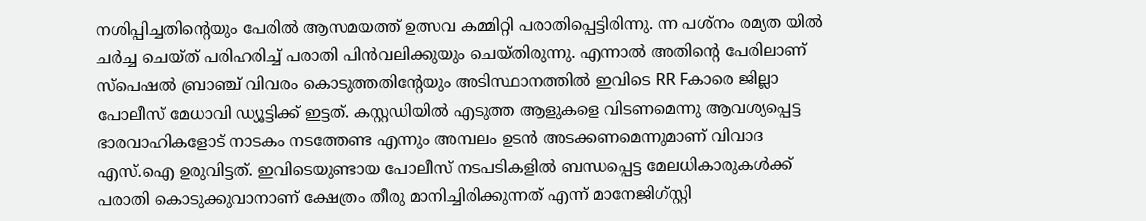നശിപ്പിച്ചതിന്റെയും പേരിൽ ആസമയത്ത് ഉത്സവ കമ്മിറ്റി പരാതിപ്പെട്ടിരിന്നു. ന്ന പശ്നം രമ്യത യിൽ ചർച്ച ചെയ്ത് പരിഹരിച്ച് പരാതി പിൻവലിക്കുയും ചെയ്തിരുന്നു. എന്നാൽ അതിന്റെ പേരിലാണ് സ്പെഷൽ ബ്രാഞ്ച് വിവരം കൊടുത്തതിന്റേയും അടിസ്ഥാനത്തിൽ ഇവിടെ RR Fകാരെ ജില്ലാ പോലീസ് മേധാവി ഡ്യൂട്ടിക്ക് ഇട്ടത്. കസ്റ്റഡിയിൽ എടുത്ത ആളുകളെ വിടണമെന്നു ആവശ്യപ്പെട്ട ഭാരവാഹികളോട് നാടകം നടത്തേണ്ട എന്നും അമ്പലം ഉടൻ അടക്കണമെന്നുമാണ് വിവാദ എസ്.ഐ ഉരുവിട്ടത്. ഇവിടെയുണ്ടായ പോലീസ് നടപടികളിൽ ബന്ധപ്പെട്ട മേലധികാരുകൾക്ക് പരാതി കൊടുക്കുവാനാണ് ക്ഷേത്രം തീരു മാനിച്ചിരിക്കുന്നത് എന്ന് മാനേജിഗ്സ്റ്റി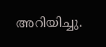അറിയിച്ചു.